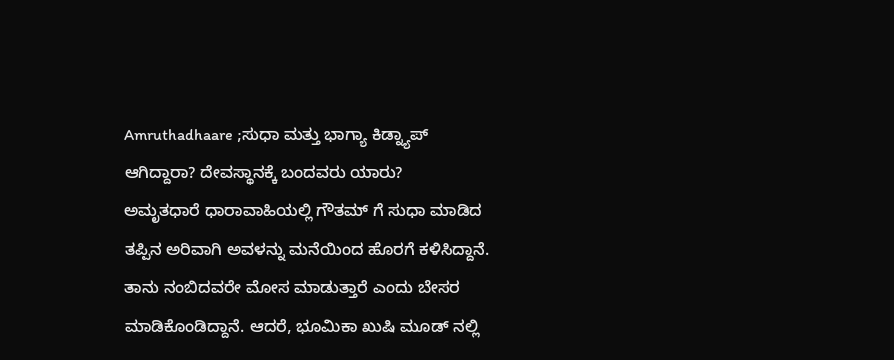Amruthadhaare ;ಸುಧಾ ಮತ್ತು ಭಾಗ್ಯಾ ಕಿಡ್ನ್ಯಾಪ್ ಆಗಿದ್ದಾರಾ? ದೇವಸ್ಥಾನಕ್ಕೆ ಬಂದವರು ಯಾರು?
ಅಮೃತಧಾರೆ ಧಾರಾವಾಹಿಯಲ್ಲಿ ಗೌತಮ್ ಗೆ ಸುಧಾ ಮಾಡಿದ ತಪ್ಪಿನ ಅರಿವಾಗಿ ಅವಳನ್ನು ಮನೆಯಿಂದ ಹೊರಗೆ ಕಳಿಸಿದ್ದಾನೆ. ತಾನು ನಂಬಿದವರೇ ಮೋಸ ಮಾಡುತ್ತಾರೆ ಎಂದು ಬೇಸರ ಮಾಡಿಕೊಂಡಿದ್ದಾನೆ. ಆದರೆ, ಭೂಮಿಕಾ ಖುಷಿ ಮೂಡ್ ನಲ್ಲಿ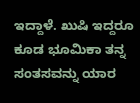ಇದ್ದಾಳೆ. ಖುಷಿ ಇದ್ದರೂ ಕೂಡ ಭೂಮಿಕಾ ತನ್ನ ಸಂತಸವನ್ನು ಯಾರ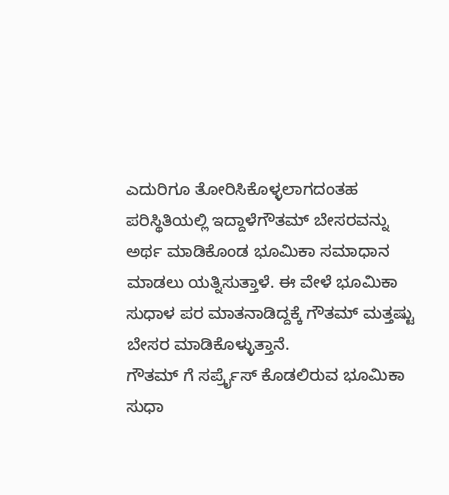ಎದುರಿಗೂ ತೋರಿಸಿಕೊಳ್ಳಲಾಗದಂತಹ ಪರಿಸ್ಥಿತಿಯಲ್ಲಿ ಇದ್ದಾಳೆಗೌತಮ್ ಬೇಸರವನ್ನು ಅರ್ಥ ಮಾಡಿಕೊಂಡ ಭೂಮಿಕಾ ಸಮಾಧಾನ ಮಾಡಲು ಯತ್ನಿಸುತ್ತಾಳೆ. ಈ ವೇಳೆ ಭೂಮಿಕಾ ಸುಧಾಳ ಪರ ಮಾತನಾಡಿದ್ದಕ್ಕೆ ಗೌತಮ್ ಮತ್ತಷ್ಟು ಬೇಸರ ಮಾಡಿಕೊಳ್ಳುತ್ತಾನೆ.
ಗೌತಮ್ ಗೆ ಸರ್ಪ್ರೈಸ್ ಕೊಡಲಿರುವ ಭೂಮಿಕಾ
ಸುಧಾ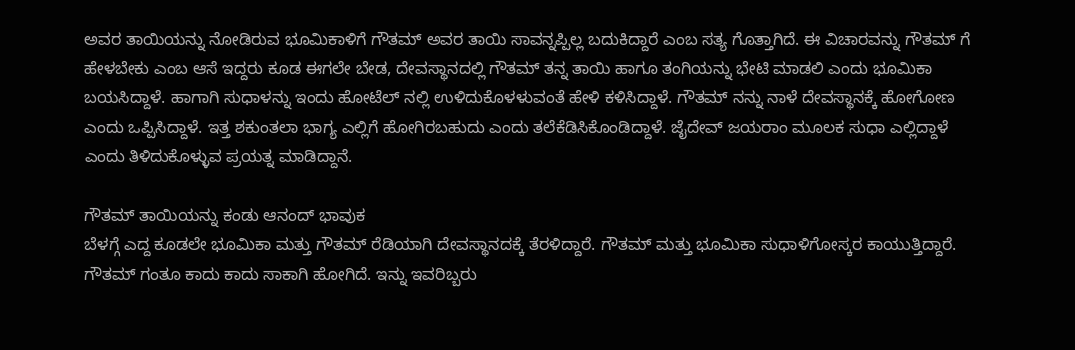ಅವರ ತಾಯಿಯನ್ನು ನೋಡಿರುವ ಭೂಮಿಕಾಳಿಗೆ ಗೌತಮ್ ಅವರ ತಾಯಿ ಸಾವನ್ನಪ್ಪಿಲ್ಲ ಬದುಕಿದ್ದಾರೆ ಎಂಬ ಸತ್ಯ ಗೊತ್ತಾಗಿದೆ. ಈ ವಿಚಾರವನ್ನು ಗೌತಮ್ ಗೆ ಹೇಳಬೇಕು ಎಂಬ ಆಸೆ ಇದ್ದರು ಕೂಡ ಈಗಲೇ ಬೇಡ, ದೇವಸ್ಥಾನದಲ್ಲಿ ಗೌತಮ್ ತನ್ನ ತಾಯಿ ಹಾಗೂ ತಂಗಿಯನ್ನು ಭೇಟಿ ಮಾಡಲಿ ಎಂದು ಭೂಮಿಕಾ ಬಯಸಿದ್ದಾಳೆ. ಹಾಗಾಗಿ ಸುಧಾಳನ್ನು ಇಂದು ಹೋಟೆಲ್ ನಲ್ಲಿ ಉಳಿದುಕೊಳಳುವಂತೆ ಹೇಳಿ ಕಳಿಸಿದ್ದಾಳೆ. ಗೌತಮ್ ನನ್ನು ನಾಳೆ ದೇವಸ್ಥಾನಕ್ಕೆ ಹೋಗೋಣ ಎಂದು ಒಪ್ಪಿಸಿದ್ದಾಳೆ. ಇತ್ತ ಶಕುಂತಲಾ ಭಾಗ್ಯ ಎಲ್ಲಿಗೆ ಹೋಗಿರಬಹುದು ಎಂದು ತಲೆಕೆಡಿಸಿಕೊಂಡಿದ್ದಾಳೆ. ಜೈದೇವ್ ಜಯರಾಂ ಮೂಲಕ ಸುಧಾ ಎಲ್ಲಿದ್ದಾಳೆ ಎಂದು ತಿಳಿದುಕೊಳ್ಳುವ ಪ್ರಯತ್ನ ಮಾಡಿದ್ದಾನೆ.

ಗೌತಮ್ ತಾಯಿಯನ್ನು ಕಂಡು ಆನಂದ್ ಭಾವುಕ
ಬೆಳಗ್ಗೆ ಎದ್ದ ಕೂಡಲೇ ಭೂಮಿಕಾ ಮತ್ತು ಗೌತಮ್ ರೆಡಿಯಾಗಿ ದೇವಸ್ಥಾನದಕ್ಕೆ ತೆರಳಿದ್ದಾರೆ. ಗೌತಮ್ ಮತ್ತು ಭೂಮಿಕಾ ಸುಧಾಳಿಗೋಸ್ಕರ ಕಾಯುತ್ತಿದ್ದಾರೆ. ಗೌತಮ್ ಗಂತೂ ಕಾದು ಕಾದು ಸಾಕಾಗಿ ಹೋಗಿದೆ. ಇನ್ನು ಇವರಿಬ್ಬರು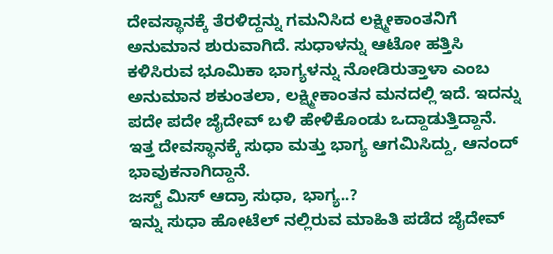ದೇವಸ್ಥಾನಕ್ಕೆ ತೆರಳಿದ್ದನ್ನು ಗಮನಿಸಿದ ಲಕ್ಷ್ಮೀಕಾಂತನಿಗೆ ಅನುಮಾನ ಶುರುವಾಗಿದೆ. ಸುಧಾಳನ್ನು ಆಟೋ ಹತ್ತಿಸಿ ಕಳಿಸಿರುವ ಭೂಮಿಕಾ ಭಾಗ್ಯಳನ್ನು ನೋಡಿರುತ್ತಾಳಾ ಎಂಬ ಅನುಮಾನ ಶಕುಂತಲಾ, ಲಕ್ಷ್ಮೀಕಾಂತನ ಮನದಲ್ಲಿ ಇದೆ. ಇದನ್ನು ಪದೇ ಪದೇ ಜೈದೇವ್ ಬಳಿ ಹೇಳಿಕೊಂಡು ಒದ್ದಾಡುತ್ತಿದ್ದಾನೆ. ಇತ್ತ ದೇವಸ್ಥಾನಕ್ಕೆ ಸುಧಾ ಮತ್ತು ಭಾಗ್ಯ ಆಗಮಿಸಿದ್ದು, ಆನಂದ್ ಭಾವುಕನಾಗಿದ್ದಾನೆ.
ಜಸ್ಟ್ ಮಿಸ್ ಆದ್ರಾ ಸುಧಾ, ಭಾಗ್ಯ..?
ಇನ್ನು ಸುಧಾ ಹೋಟೆಲ್ ನಲ್ಲಿರುವ ಮಾಹಿತಿ ಪಡೆದ ಜೈದೇವ್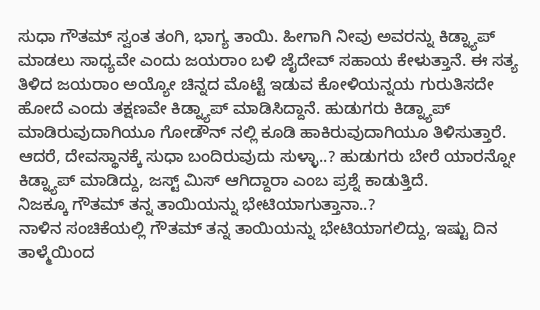ಸುಧಾ ಗೌತಮ್ ಸ್ವಂತ ತಂಗಿ, ಭಾಗ್ಯ ತಾಯಿ. ಹೀಗಾಗಿ ನೀವು ಅವರನ್ನು ಕಿಡ್ನ್ಯಾಪ್ ಮಾಡಲು ಸಾಧ್ಯವೇ ಎಂದು ಜಯರಾಂ ಬಳಿ ಜೈದೇವ್ ಸಹಾಯ ಕೇಳುತ್ತಾನೆ. ಈ ಸತ್ಯ ತಿಳಿದ ಜಯರಾಂ ಅಯ್ಯೋ ಚಿನ್ನದ ಮೊಟ್ಟೆ ಇಡುವ ಕೋಳಿಯನ್ನಯ ಗುರುತಿಸದೇ ಹೋದೆ ಎಂದು ತಕ್ಷಣವೇ ಕಿಡ್ನ್ಯಾಪ್ ಮಾಡಿಸಿದ್ದಾನೆ. ಹುಡುಗರು ಕಿಡ್ನ್ಯಾಪ್ ಮಾಡಿರುವುದಾಗಿಯೂ ಗೋಡೌನ್ ನಲ್ಲಿ ಕೂಡಿ ಹಾಕಿರುವುದಾಗಿಯೂ ತಿಳಿಸುತ್ತಾರೆ. ಆದರೆ, ದೇವಸ್ಥಾನಕ್ಕೆ ಸುಧಾ ಬಂದಿರುವುದು ಸುಳ್ಳಾ..? ಹುಡುಗರು ಬೇರೆ ಯಾರನ್ನೋ ಕಿಡ್ನ್ಯಾಪ್ ಮಾಡಿದ್ದು, ಜಸ್ಟ್ ಮಿಸ್ ಆಗಿದ್ದಾರಾ ಎಂಬ ಪ್ರಶ್ನೆ ಕಾಡುತ್ತಿದೆ.
ನಿಜಕ್ಕೂ ಗೌತಮ್ ತನ್ನ ತಾಯಿಯನ್ನು ಭೇಟಿಯಾಗುತ್ತಾನಾ..?
ನಾಳಿನ ಸಂಚಿಕೆಯಲ್ಲಿ ಗೌತಮ್ ತನ್ನ ತಾಯಿಯನ್ನು ಭೇಟಿಯಾಗಲಿದ್ದು, ಇಷ್ಟು ದಿನ ತಾಳ್ಮೆಯಿಂದ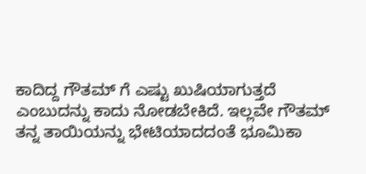ಕಾದಿದ್ದ ಗೌತಮ್ ಗೆ ಎಷ್ಟು ಖುಷಿಯಾಗುತ್ತದೆ ಎಂಬುದನ್ನು ಕಾದು ನೋಡಬೇಕಿದೆ. ಇಲ್ಲವೇ ಗೌತಮ್ ತನ್ನ ತಾಯಿಯನ್ನು ಭೇಟಿಯಾದದಂತೆ ಭೂಮಿಕಾ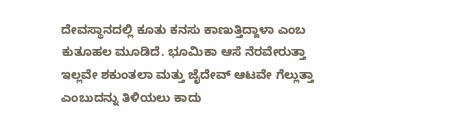ದೇವಸ್ಥಾನದಲ್ಲಿ ಕೂತು ಕನಸು ಕಾಣುತ್ತಿದ್ದಾಳಾ ಎಂಬ ಕುತೂಹಲ ಮೂಡಿದೆ. ಭೂಮಿಕಾ ಆಸೆ ನೆರವೇರುತ್ತಾ ಇಲ್ಲವೇ ಶಕುಂತಲಾ ಮತ್ತು ಜೈದೇವ್ ಆಟವೇ ಗೆಲ್ಲುತ್ತಾ ಎಂಬುದನ್ನು ತಿಳಿಯಲು ಕಾದು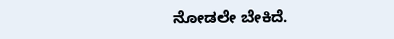ನೋಡಲೇ ಬೇಕಿದೆ.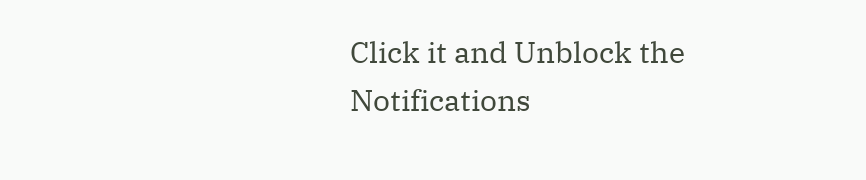Click it and Unblock the Notifications